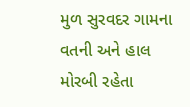મુળ સુરવદર ગામના વતની અને હાલ મોરબી રહેતા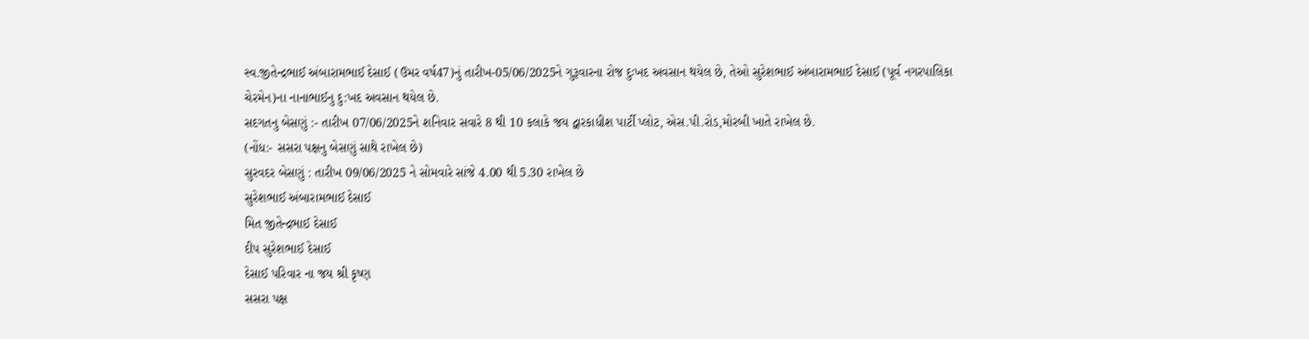સ્વ.જીતેન્દ્રભાઈ અંબારામભાઈ દેસાઈ (ઉમર વર્ષ47)નું તારીખ-05/06/2025ને ગુરૂવારના રોજ દુઃખદ અવસાન થયેલ છે, તેઓ સુરેશભાઈ અંબારામભાઈ દેસાઈ (પૂર્વ નગરપાલિકા ચેરમેન)ના નાનાભાઈનુ દુ:ખદ અવસાન થયેલ છે.
સદગતનુ બેસણું :- તારીખ 07/06/2025ને શનિવાર સવારે 8 થી 10 કલાકે જય દ્વારકાધીશ પાર્ટી પ્લોટ, એસ.પી.રોડ,મોરબી ખાતે રાખેલ છે.
(નોંધ:- સસરા પક્ષનુ બેસણું સાથે રાખેલ છે)
સુરવદર બેસણું : તારીખ 09/06/2025 ને સોમવારે સાંજે 4.00 થી 5.30 રાખેલ છે
સુરેશભાઈ અંબારામભાઈ દેસાઈ
મિત જીતેન્દ્રભાઈ દેસાઈ
દીપ સુરેશભાઈ દેસાઈ
દેસાઈ પરિવાર ના જય શ્રી કૃષ્ણ
સસરા પક્ષ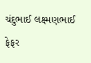ચંદુભાઈ લક્ષ્મણભાઈ ફેફર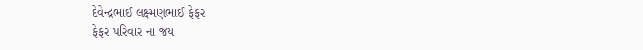દેવેન્દ્રભાઈ લક્ષ્મણભાઈ ફેફર
ફેફર પરિવાર ના જય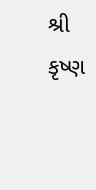શ્રી કૃષ્ણ